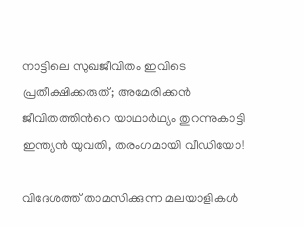നാട്ടിലെ സുഖജീവിതം ഇവിടെ പ്രതീക്ഷിക്കരുത്; അമേരിക്കൻ ജീവിതത്തിന്‍റെ യാഥാർഥ്യം തുറന്നുകാട്ടി ഇന്ത്യൻ യുവതി, തരംഗമായി വീഡിയോ!

വിദേശത്ത് താമസിക്കുന്ന മലയാളികൾ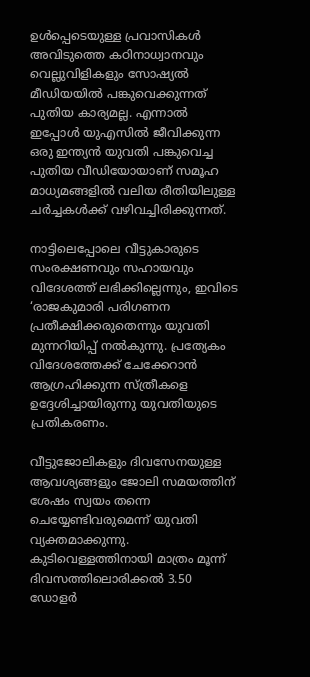ഉൾപ്പെടെയുള്ള പ്രവാസികൾ അവിടുത്തെ കഠിനാധ്വാനവും വെല്ലുവിളികളും സോഷ്യൽ മീഡിയയിൽ പങ്കുവെക്കുന്നത് പുതിയ കാര്യമല്ല. എന്നാൽ ഇപ്പോൾ യുഎസിൽ ജീവിക്കുന്ന ഒരു ഇന്ത്യൻ യുവതി പങ്കുവെച്ച പുതിയ വീഡിയോയാണ് സമൂഹ മാധ്യമങ്ങളിൽ വലിയ രീതിയിലുള്ള ചർച്ചകൾക്ക് വഴിവച്ചിരിക്കുന്നത്.

നാട്ടിലെപ്പോലെ വീട്ടുകാരുടെ സംരക്ഷണവും സഹായവും വിദേശത്ത് ലഭിക്കില്ലെന്നും, ഇവിടെ ‘രാജകുമാരി പരിഗണന പ്രതീക്ഷിക്കരുതെന്നും യുവതി മുന്നറിയിപ്പ് നൽകുന്നു. പ്രത്യേകം വിദേശത്തേക്ക് ചേക്കേറാൻ ആഗ്രഹിക്കുന്ന സ്ത്രീകളെ ഉദ്ദേശിച്ചായിരുന്നു യുവതിയുടെ പ്രതികരണം.

വീട്ടുജോലികളും ദിവസേനയുള്ള ആവശ്യങ്ങളും ജോലി സമയത്തിന് ശേഷം സ്വയം തന്നെ ചെയ്യേണ്ടിവരുമെന്ന് യുവതി വ്യക്തമാക്കുന്നു. കുടിവെള്ളത്തിനായി മാത്രം മൂന്ന് ദിവസത്തിലൊരിക്കൽ 3.50 ഡോളർ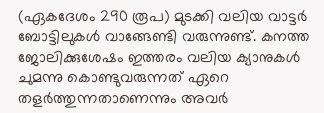(ഏകദേശം 290 രൂപ) മുടക്കി വലിയ വാട്ടർ ബോട്ടിലുകൾ വാങ്ങേണ്ടി വരുന്നുണ്ട്. കനത്ത ജോലിക്കുശേഷം ഇത്തരം വലിയ ക്യാനുകൾ ചുമന്നു കൊണ്ടുവരുന്നത് ഏറെ തളർത്തുന്നതാണെന്നും അവർ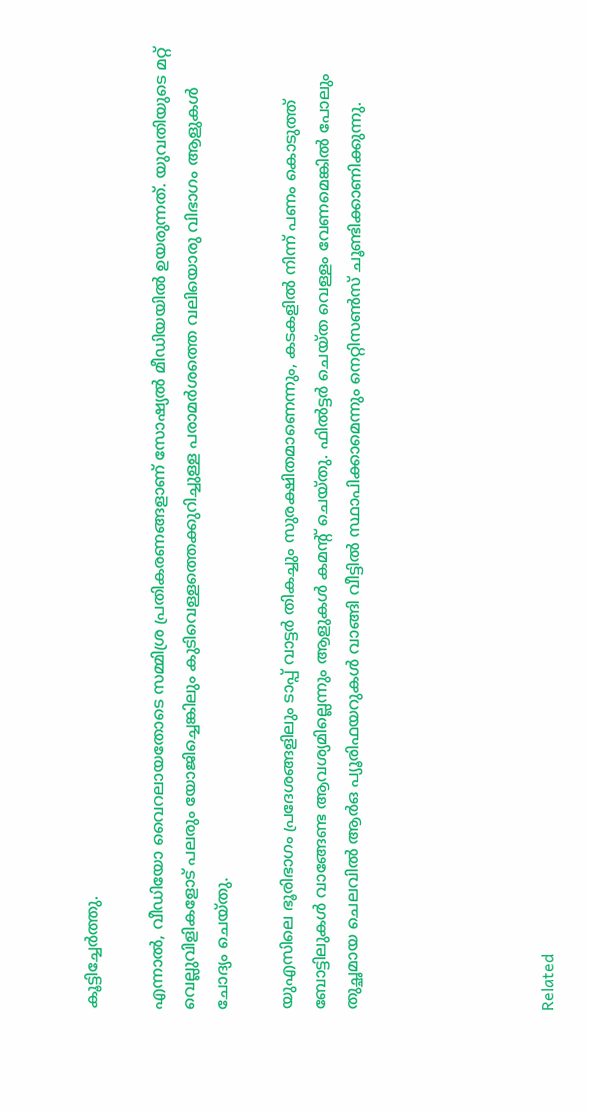കൂട്ടിച്ചേർത്തു.

എന്നാൽ, വീഡിയോ വൈറലായതോടെ സമ്മിശ്ര പ്രതികരണങ്ങളാണ് സോഷ്യൽ മീഡിയയിൽ ഉയരുന്നത്. യുവതിയുടെ മറ്റ് വെല്ലുവിളികളോട് പലരും യോജിച്ചെങ്കിലും കുടിവെള്ളത്തെക്കുറിച്ചുള്ള പരാമർശത്തെ വലിയൊരു വിഭാഗം ആളുകൾ ചോദ്യം ചെയ്തു.

യുഎസിലെ ഭൂരിഭാഗം പ്രദേശങ്ങളിലും ടാപ്പ് വാട്ടർ തികച്ചും സുരക്ഷിതമാണെന്നും, കടകളിൽ നിന്ന് പണം കൊടുത്ത് ബോട്ടിലുകൾ വാങ്ങേണ്ട ആവശ്യമില്ലെന്നും ആളുകൾ കമന്‍റ് ചെയ്തു. ഫിൽട്ടർ ചെയ്ത വെള്ളം വേണമെങ്കിൽ പോലും തുച്ഛമായ ചെലവിൽ ആർഒ പ്യൂരിഫയറുകൾ വാങ്ങി വീട്ടിൽ സ്ഥാപിക്കാമെന്നും നെറ്റിസൺസ് ചൂണ്ടിക്കാണിക്കുന്നു.





Related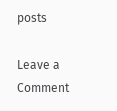posts

Leave a Comment